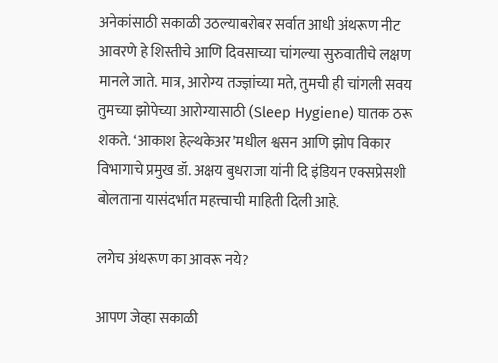अनेकांसाठी सकाळी उठल्याबरोबर सर्वात आधी अंथरूण नीट आवरणे हे शिस्तीचे आणि दिवसाच्या चांगल्या सुरुवातीचे लक्षण मानले जाते. मात्र, आरोग्य तज्ज्ञांच्या मते, तुमची ही चांगली सवय तुमच्या झोपेच्या आरोग्यासाठी (Sleep Hygiene) घातक ठरू शकते. ‘आकाश हेल्थकेअर’मधील श्वसन आणि झोप विकार विभागाचे प्रमुख डॉ. अक्षय बुधराजा यांनी दि इंडियन एक्सप्रेसशी बोलताना यासंदर्भात महत्त्वाची माहिती दिली आहे.

लगेच अंथरूण का आवरू नये?

आपण जेव्हा सकाळी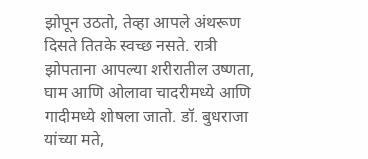झोपून उठतो, तेव्हा आपले अंथरूण दिसते तितके स्वच्छ नसते. रात्री झोपताना आपल्या शरीरातील उष्णता, घाम आणि ओलावा चादरीमध्ये आणि गादीमध्ये शोषला जातो. डॉ. बुधराजा यांच्या मते,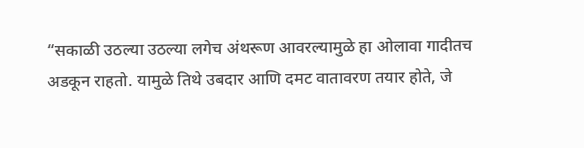“सकाळी उठल्या उठल्या लगेच अंथरूण आवरल्यामुळे हा ओलावा गादीतच अडकून राहतो. यामुळे तिथे उबदार आणि दमट वातावरण तयार होते, जे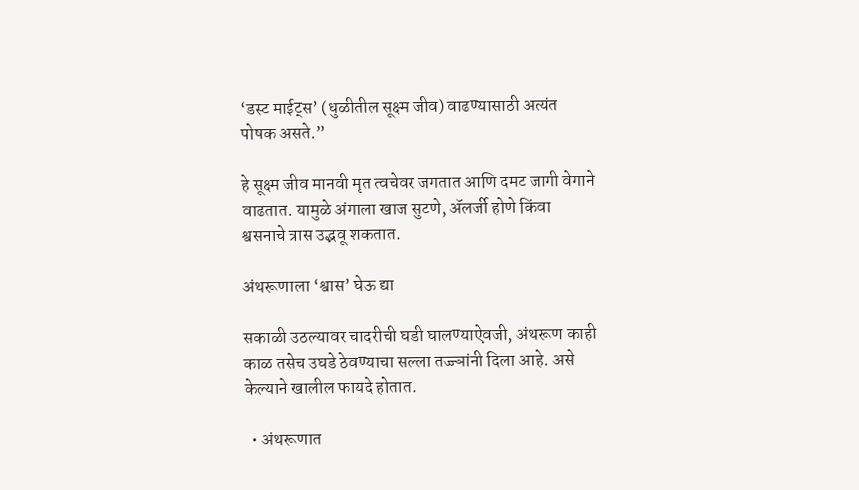‘डस्ट माईट्स’ (धुळीतील सूक्ष्म जीव) वाढण्यासाठी अत्यंत पोषक असते.”

हे सूक्ष्म जीव मानवी मृत त्वचेवर जगतात आणि दमट जागी वेगाने वाढतात. यामुळे अंगाला खाज सुटणे, ॲलर्जी होणे किंवा श्वसनाचे त्रास उद्भवू शकतात.

अंथरूणाला ‘श्वास’ घेऊ द्या

सकाळी उठल्यावर चादरीची घडी घालण्याऐवजी, अंथरूण काही काळ तसेच उघडे ठेवण्याचा सल्ला तज्ज्ञांनी दिला आहे. असे केल्याने खालील फायदे होतात.

  • अंथरूणात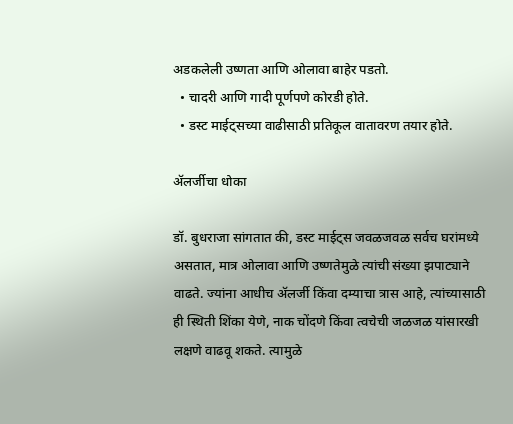अडकलेली उष्णता आणि ओलावा बाहेर पडतो.
  • चादरी आणि गादी पूर्णपणे कोरडी होते.
  • डस्ट माईट्सच्या वाढीसाठी प्रतिकूल वातावरण तयार होते.

ॲलर्जीचा धोका

डॉ. बुधराजा सांगतात की, डस्ट माईट्स जवळजवळ सर्वच घरांमध्ये असतात, मात्र ओलावा आणि उष्णतेमुळे त्यांची संख्या झपाट्याने वाढते. ज्यांना आधीच ॲलर्जी किंवा दम्याचा त्रास आहे, त्यांच्यासाठी ही स्थिती शिंका येणे, नाक चोंदणे किंवा त्वचेची जळजळ यांसारखी लक्षणे वाढवू शकते. त्यामुळे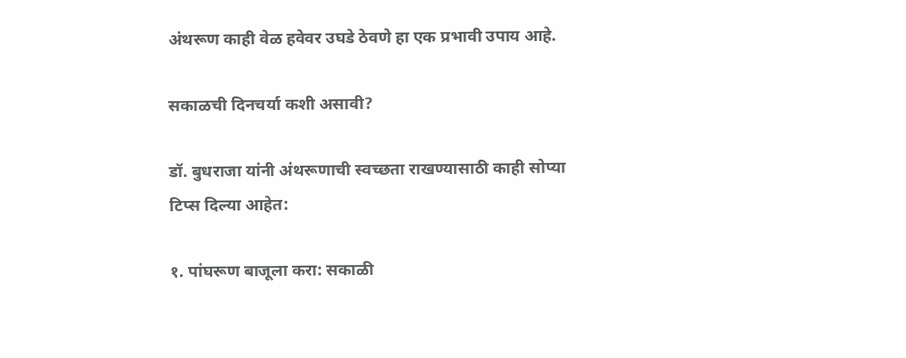अंथरूण काही वेळ हवेवर उघडे ठेवणे हा एक प्रभावी उपाय आहे.

सकाळची दिनचर्या कशी असावी?

डॉ. बुधराजा यांनी अंथरूणाची स्वच्छता राखण्यासाठी काही सोप्या टिप्स दिल्या आहेत:

१. पांघरूण बाजूला करा: सकाळी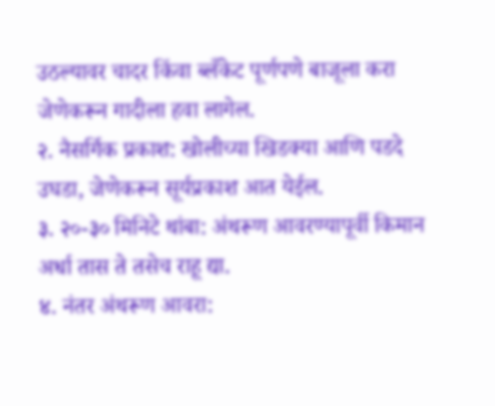उठल्यावर चादर किंवा ब्लँकेट पूर्णपणे बाजूला करा जेणेकरून गादीला हवा लागेल.
२. नैसर्गिक प्रकाश: खोलीच्या खिडक्या आणि पडदे उघडा, जेणेकरून सूर्यप्रकाश आत येईल.
३. २०-३० मिनिटे थांबा: अंथरूण आवरण्यापूर्वी किमान अर्धा तास ते तसेच राहू द्या.
४. नंतर अंथरूण आवरा: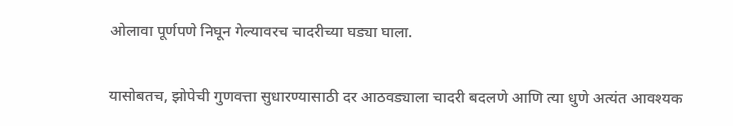ओलावा पूर्णपणे निघून गेल्यावरच चादरीच्या घड्या घाला.

यासोबतच, झोपेची गुणवत्ता सुधारण्यासाठी दर आठवड्याला चादरी बदलणे आणि त्या धुणे अत्यंत आवश्यक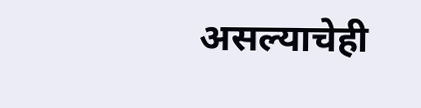असल्याचेही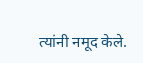त्यांनी नमूद केले.